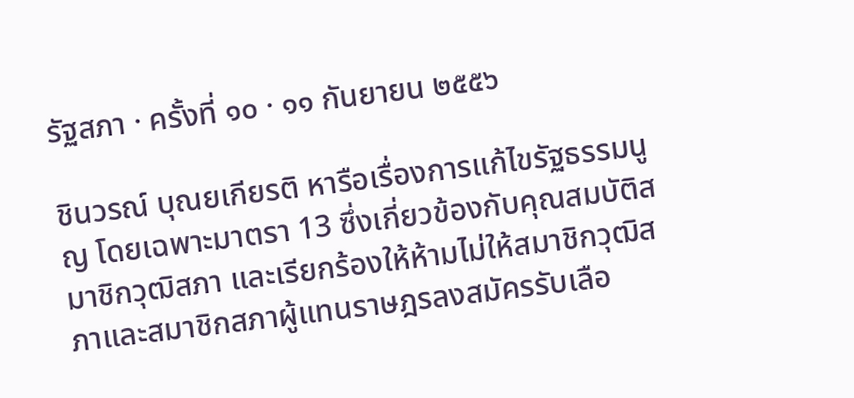รัฐสภา · ครั้งที่ ๑๐ · ๑๑ กันยายน ๒๕๕๖

ชินวรณ์ บุณยเกียรติ หารือเรื่องการแก้ไขรัฐธรรมนูญ โดยเฉพาะมาตรา 13 ซึ่งเกี่ยวข้องกับคุณสมบัติสมาชิกวุฒิสภา และเรียกร้องให้ห้ามไม่ให้สมาชิกวุฒิสภาและสมาชิกสภาผู้แทนราษฎรลงสมัครรับเลือ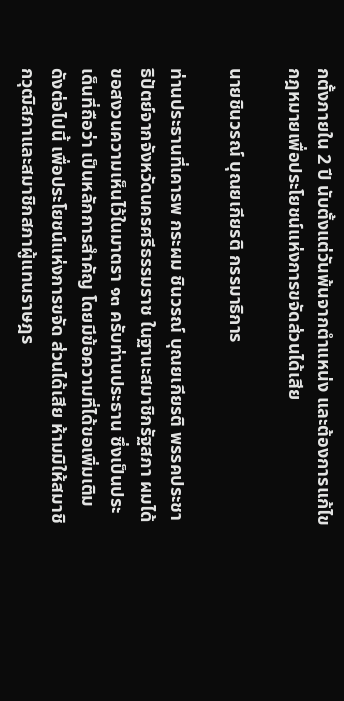กตั้งภายใน 2 ปี นับตั้งแต่วันพ้นจากตำแหน่ง และต้องการแก้ไขกฎหมายเพื่อประโยชน์แห่งการขจัดส่วนได้เสีย

นายชินวรณ์ บุณยเกียรติ กรรมาธิการ

ท่านประธานที่เคารพ กระผม ชินวรณ์ บุณยเกียรติ พรรคประชาธิปัตย์จากจังหวัดนครศรีธรรมราช ในฐานะสมาชิกรัฐสภา ผมได้ขอสงวนความเห็นไว้ในมาตรา ๑๓ ครับท่านประธาน ซึ่งเป็นประเด็นที่ถือว่า เป็นหลักการสําคัญ โดยมีข้อความที่ได้ขอเพิ่มเติมดังต่อไปนี้ เพื่อประโยชน์แห่งการขจัด ส่วนได้เสีย ห้ามมิให้สมาชิกวุฒิสภาและสมาชิกสภาผู้แทนราษฎร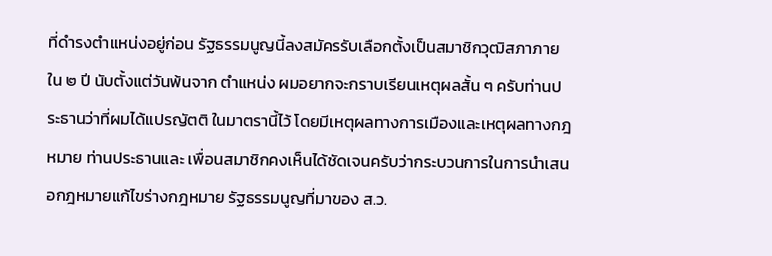ที่ดํารงตําแหน่งอยู่ก่อน รัฐธรรมนูญนี้ลงสมัครรับเลือกตั้งเป็นสมาชิกวุฒิสภาภายใน ๒ ปี นับตั้งแต่วันพ้นจาก ตําแหน่ง ผมอยากจะกราบเรียนเหตุผลสั้น ๆ ครับท่านประธานว่าที่ผมได้แปรญัตติ ในมาตรานี้ไว้ โดยมีเหตุผลทางการเมืองและเหตุผลทางกฎหมาย ท่านประธานและ เพื่อนสมาชิกคงเห็นได้ชัดเจนครับว่ากระบวนการในการนําเสนอกฎหมายแก้ไขร่างกฎหมาย รัฐธรรมนูญที่มาของ ส.ว.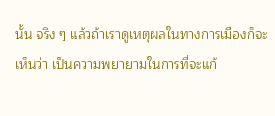นั้น จริง ๆ แล้วถ้าเราดูเหตุผลในทางการเมืองก็จะเห็นว่า เป็นความพยายามในการที่จะแก้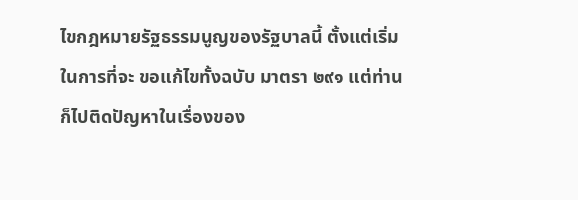ไขกฎหมายรัฐธรรมนูญของรัฐบาลนี้ ตั้งแต่เริ่มในการที่จะ ขอแก้ไขทั้งฉบับ มาตรา ๒๙๑ แต่ท่านก็ไปติดปัญหาในเรื่องของ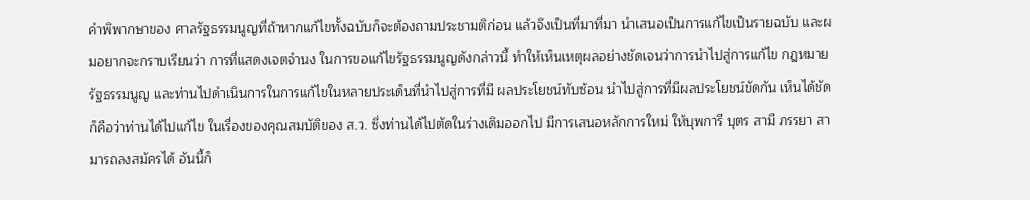คําพิพากษาของ ศาลรัฐธรรมนูญที่ถ้าหากแก้ไขทั้งฉบับก็จะต้องถามประชามติก่อน แล้วจึงเป็นที่มาที่มา นําเสนอเป็นการแก้ไขเป็นรายฉบับ และผมอยากจะกราบเรียนว่า การที่แสดงเจตจํานง ในการขอแก้ไขรัฐธรรมนูญดังกล่าวนี้ ทําให้เห็นเหตุผลอย่างชัดเจนว่าการนําไปสู่การแก้ไข กฎหมายรัฐธรรมนูญ และท่านไปดําเนินการในการแก้ไขในหลายประเด็นที่นําไปสู่การที่มี ผลประโยชน์ทับซ้อน นําไปสู่การที่มีผลประโยชน์ขัดกัน เห็นได้ชัดก็คือว่าท่านได้ไปแก้ไข ในเรื่องของคุณสมบัติของ ส.ว. ซึ่งท่านได้ไปตัดในร่างเดิมออกไป มีการเสนอหลักการใหม่ ให้บุพการี บุตร สามี ภรรยา สามารถลงสมัครได้ อันนี้ก็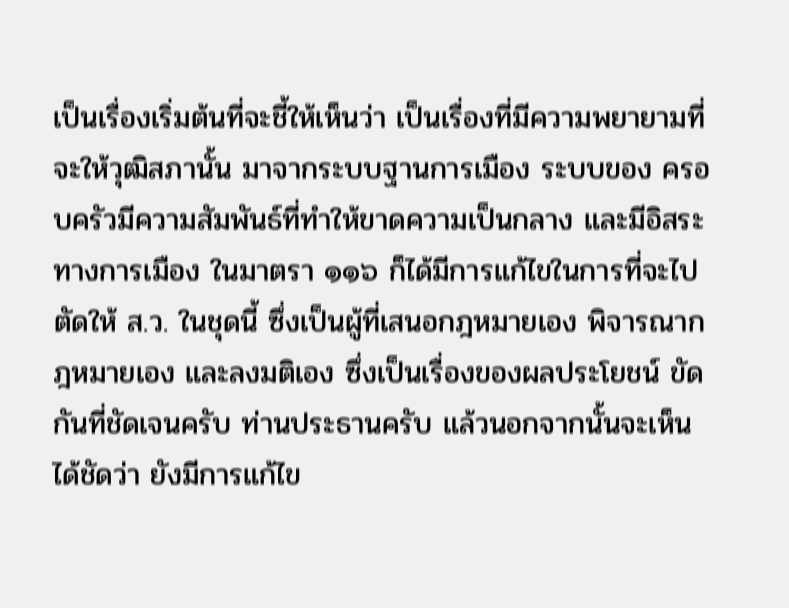เป็นเรื่องเริ่มต้นที่จะชี้ให้เห็นว่า เป็นเรื่องที่มีความพยายามที่จะให้วุฒิสภานั้น มาจากระบบฐานการเมือง ระบบของ ครอบครัวมีความสัมพันธ์ที่ทําให้ขาดความเป็นกลาง และมีอิสระทางการเมือง ในมาตรา ๑๑๖ ก็ได้มีการแก้ไขในการที่จะไปตัดให้ ส.ว. ในชุดนี้ ซึ่งเป็นผู้ที่เสนอกฎหมายเอง พิจารณากฎหมายเอง และลงมติเอง ซึ่งเป็นเรื่องของผลประโยชน์ ขัดกันที่ชัดเจนครับ ท่านประธานครับ แล้วนอกจากนั้นจะเห็นได้ชัดว่า ยังมีการแก้ไข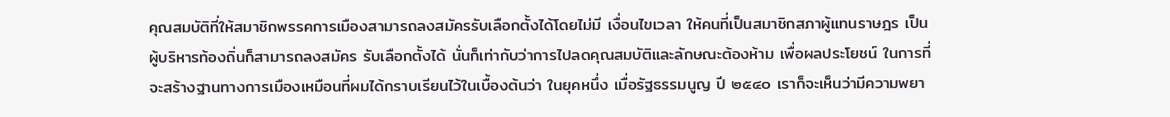คุณสมบัติที่ให้สมาชิกพรรคการเมืองสามารถลงสมัครรับเลือกตั้งได้โดยไม่มี เงื่อนไขเวลา ให้คนที่เป็นสมาชิกสภาผู้แทนราษฎร เป็นผู้บริหารท้องถิ่นก็สามารถลงสมัคร รับเลือกตั้งได้ นั่นก็เท่ากับว่าการไปลดคุณสมบัติและลักษณะต้องห้าม เพื่อผลประโยชน์ ในการที่จะสร้างฐานทางการเมืองเหมือนที่ผมได้กราบเรียนไว้ในเบื้องต้นว่า ในยุคหนึ่ง เมื่อรัฐธรรมนูญ ปี ๒๕๔๐ เราก็จะเห็นว่ามีความพยา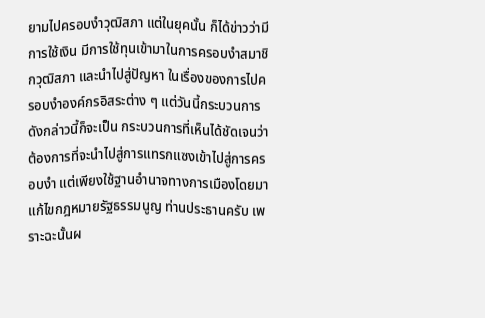ยามไปครอบงําวุฒิสภา แต่ในยุคนั้น ก็ได้ข่าวว่ามีการใช้เงิน มีการใช้ทุนเข้ามาในการครอบงําสมาชิกวุฒิสภา และนําไปสู่ปัญหา ในเรื่องของการไปครอบงําองค์กรอิสระต่าง ๆ แต่วันนี้กระบวนการดังกล่าวนี้ก็จะเป็น กระบวนการที่เห็นได้ชัดเจนว่า ต้องการที่จะนําไปสู่การแทรกแซงเข้าไปสู่การครอบงํา แต่เพียงใช้ฐานอํานาจทางการเมืองโดยมาแก้ไขกฎหมายรัฐธรรมนูญ ท่านประธานครับ เพราะฉะนั้นผ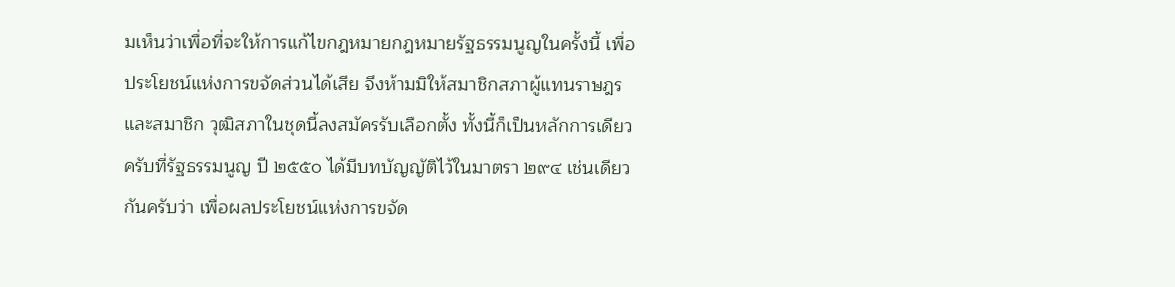มเห็นว่าเพื่อที่จะให้การแก้ไขกฎหมายกฎหมายรัฐธรรมนูญในครั้งนี้ เพื่อประโยชน์แห่งการขจัดส่วนได้เสีย จึงห้ามมิให้สมาชิกสภาผู้แทนราษฎรและสมาชิก วุฒิสภาในชุดนี้ลงสมัครรับเลือกตั้ง ทั้งนี้ก็เป็นหลักการเดียวครับที่รัฐธรรมนูญ ปี ๒๕๕๐ ได้มีบทบัญญัติไว้ในมาตรา ๒๙๔ เช่นเดียวกันครับว่า เพื่อผลประโยชน์แห่งการขจัด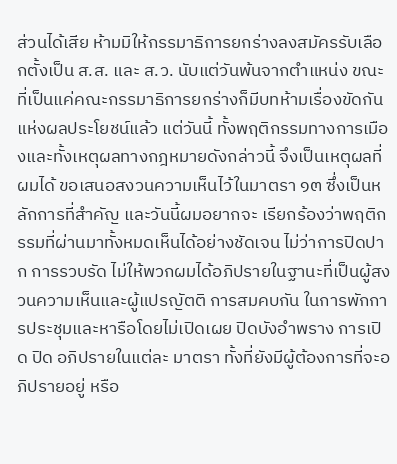ส่วนได้เสีย ห้ามมิให้กรรมาธิการยกร่างลงสมัครรับเลือกตั้งเป็น ส.ส. และ ส.ว. นับแต่วันพ้นจากตําแหน่ง ขณะที่เป็นแค่คณะกรรมาธิการยกร่างก็มีบทห้ามเรื่องขัดกันแห่งผลประโยชน์แล้ว แต่วันนี้ ทั้งพฤติกรรมทางการเมืองและทั้งเหตุผลทางกฎหมายดังกล่าวนี้ จึงเป็นเหตุผลที่ผมได้ ขอเสนอสงวนความเห็นไว้ในมาตรา ๑๓ ซึ่งเป็นหลักการที่สําคัญ และวันนี้ผมอยากจะ เรียกร้องว่าพฤติกรรมที่ผ่านมาทั้งหมดเห็นได้อย่างชัดเจน ไม่ว่าการปิดปาก การรวบรัด ไม่ให้พวกผมได้อภิปรายในฐานะที่เป็นผู้สงวนความเห็นและผู้แปรญัตติ การสมคบกัน ในการพักการประชุมและหารือโดยไม่เปิดเผย ปิดบังอําพราง การเปิด ปิด อภิปรายในแต่ละ มาตรา ทั้งที่ยังมีผู้ต้องการที่จะอภิปรายอยู่ หรือ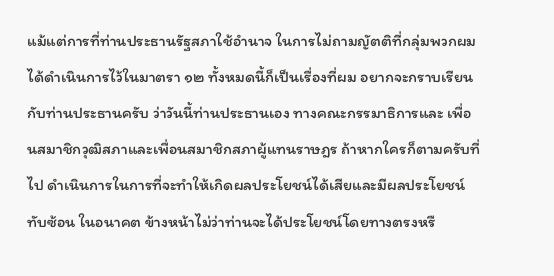แม้แต่การที่ท่านประธานรัฐสภาใช้อํานาจ ในการไม่ถามญัตติที่กลุ่มพวกผมได้ดําเนินการไว้ในมาตรา ๑๒ ทั้งหมดนี้ก็เป็นเรื่องที่ผม อยากจะกราบเรียนกับท่านประธานครับ ว่าวันนี้ท่านประธานเอง ทางคณะกรรมาธิการและ เพื่อนสมาชิกวุฒิสภาและเพื่อนสมาชิกสภาผู้แทนราษฎร ถ้าหากใครก็ตามครับที่ไป ดําเนินการในการที่จะทําให้เกิดผลประโยชน์ได้เสียและมีผลประโยชน์ทับซ้อน ในอนาคต ข้างหน้าไม่ว่าท่านจะได้ประโยชน์โดยทางตรงหรื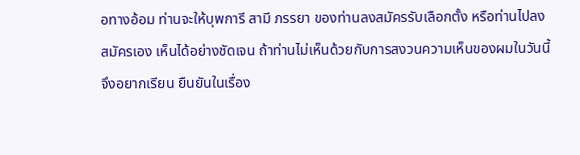อทางอ้อม ท่านจะให้บุพการี สามี ภรรยา ของท่านลงสมัครรับเลือกตั้ง หรือท่านไปลงสมัครเอง เห็นได้อย่างชัดเจน ถ้าท่านไม่เห็นด้วยกับการสงวนความเห็นของผมในวันนี้ จึงอยากเรียน ยืนยันในเรื่อง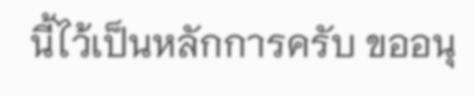นี้ไว้เป็นหลักการครับ ขออนุ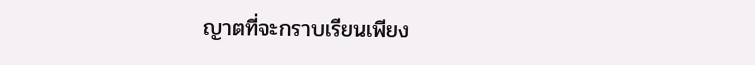ญาตที่จะกราบเรียนเพียง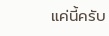แค่นี้ครับ